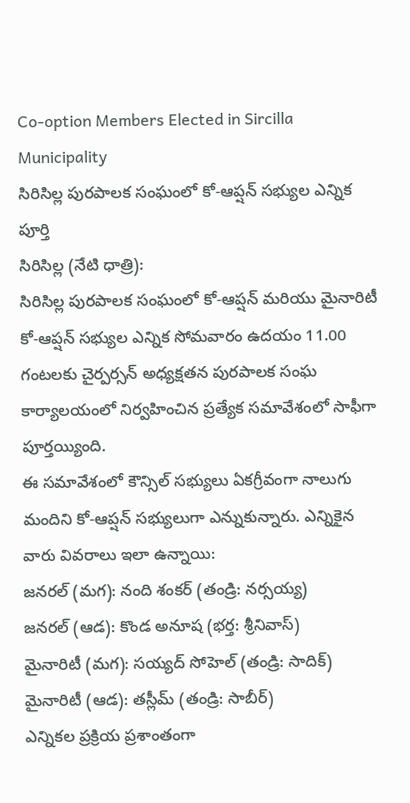Co-option Members Elected in Sircilla Municipality
సిరిసిల్ల పురపాలక సంఘంలో కో-ఆప్షన్ సభ్యుల ఎన్నిక పూర్తి
సిరిసిల్ల (నేటి ధాత్రి):
సిరిసిల్ల పురపాలక సంఘంలో కో-ఆప్షన్ మరియు మైనారిటీ కో-ఆప్షన్ సభ్యుల ఎన్నిక సోమవారం ఉదయం 11.00 గంటలకు చైర్పర్సన్ అధ్యక్షతన పురపాలక సంఘ కార్యాలయంలో నిర్వహించిన ప్రత్యేక సమావేశంలో సాఫీగా పూర్తయ్యింది.
ఈ సమావేశంలో కౌన్సిల్ సభ్యులు ఏకగ్రీవంగా నాలుగు మందిని కో-ఆప్షన్ సభ్యులుగా ఎన్నుకున్నారు. ఎన్నికైన వారు వివరాలు ఇలా ఉన్నాయి:
జనరల్ (మగ): నంది శంకర్ (తండ్రి: నర్సయ్య)
జనరల్ (ఆడ): కొండ అనూష (భర్త: శ్రీనివాస్)
మైనారిటీ (మగ): సయ్యద్ సోహెల్ (తండ్రి: సాదిక్)
మైనారిటీ (ఆడ): తస్లీమ్ (తండ్రి: సాబీర్)
ఎన్నికల ప్రక్రియ ప్రశాంతంగా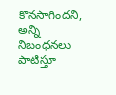కొనసాగిందని, అన్ని నిబంధనలు పాటిస్తూ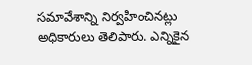సమావేశాన్ని నిర్వహించినట్లు అధికారులు తెలిపారు. ఎన్నికైన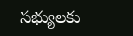సభ్యులకు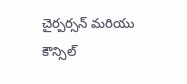చైర్పర్సన్ మరియు కౌన్సిల్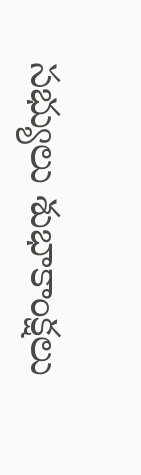సభ్యులు శుభాకాంక్షలు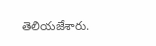తెలియజేశారు.